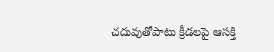చదువుతోపాటు క్రీడలపై ఆసక్తి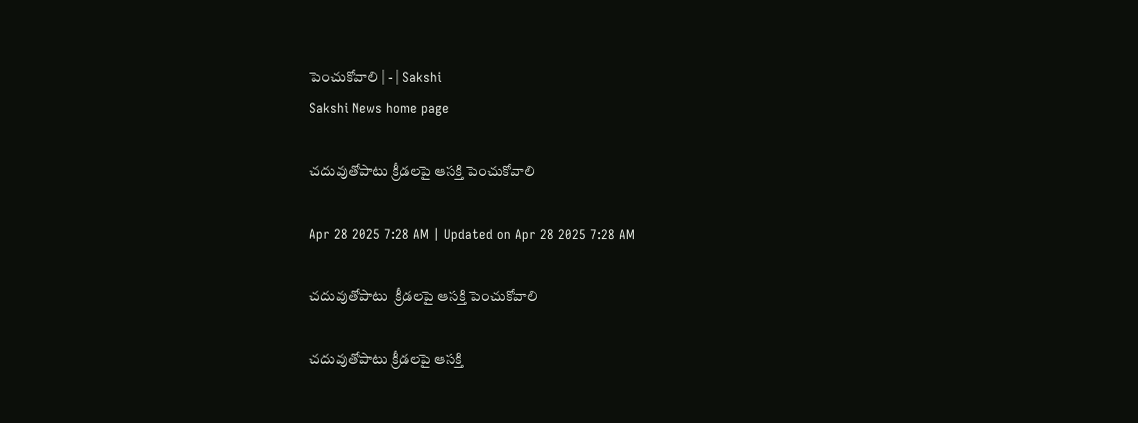పెంచుకోవాలి | - | Sakshi
Sakshi News home page

చదువుతోపాటు క్రీడలపై ఆసక్తి పెంచుకోవాలి

Apr 28 2025 7:28 AM | Updated on Apr 28 2025 7:28 AM

చదువుతోపాటు  క్రీడలపై ఆసక్తి పెంచుకోవాలి

చదువుతోపాటు క్రీడలపై ఆసక్తి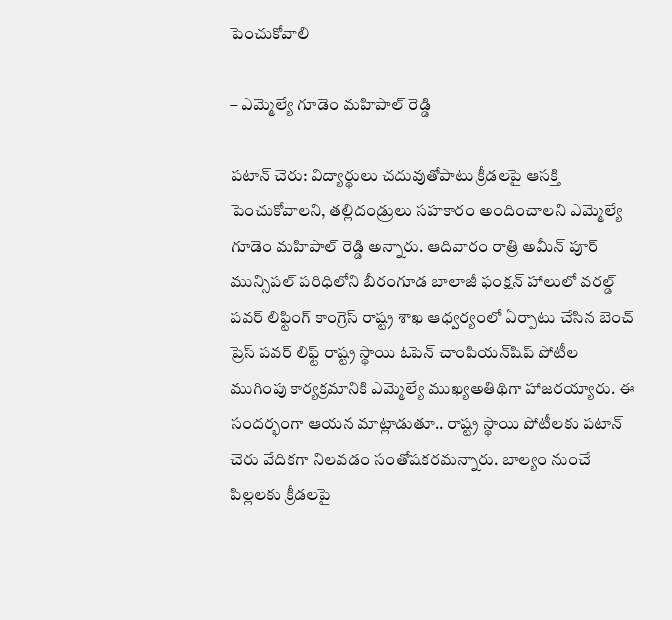పెంచుకోవాలి

– ఎమ్మెల్యే గూడెం మహిపాల్‌ రెడ్డి

పటాన్‌ చెరు: విద్యార్థులు చదువుతోపాటు క్రీడలపై ఆసక్తి పెంచుకోవాలని, తల్లిదండ్రులు సహకారం అందించాలని ఎమ్మెల్యే గూడెం మహిపాల్‌ రెడ్డి అన్నారు. ఆదివారం రాత్రి అమీన్‌ పూర్‌ మున్సిపల్‌ పరిధిలోని బీరంగూడ బాలాజీ ఫంక్షన్‌ హాలులో వరల్డ్‌ పవర్‌ లిఫ్టింగ్‌ కాంగ్రెస్‌ రాష్ట్ర శాఖ ఆధ్వర్యంలో ఏర్పాటు చేసిన బెంచ్‌ ప్రెస్‌ పవర్‌ లిఫ్ట్‌ రాష్ట్ర స్థాయి ఓపెన్‌ చాంపియన్‌షిప్‌ పోటీల ముగింపు కార్యక్రమానికి ఎమ్మెల్యే ముఖ్యఅతిథిగా హాజరయ్యారు. ఈ సందర్భంగా ఆయన మాట్లాడుతూ.. రాష్ట్ర స్థాయి పోటీలకు పటాన్‌ చెరు వేదికగా నిలవడం సంతోషకరమన్నారు. బాల్యం నుంచే పిల్లలకు క్రీడలపై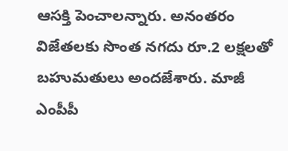ఆసక్తి పెంచాలన్నారు. అనంతరం విజేతలకు సొంత నగదు రూ.2 లక్షలతో బహుమతులు అందజేశారు. మాజీ ఎంపీపీ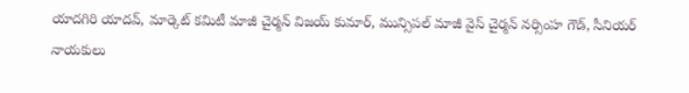యాదగిరి యాదవ్‌, మార్కెట్‌ కమిటీ మాజీ చైర్మన్‌ విజయ్‌ కుమార్‌, మున్సిపల్‌ మాజీ వైస్‌ చైర్మన్‌ నర్సింహ గౌడ్‌, సీనియర్‌ నాయకులు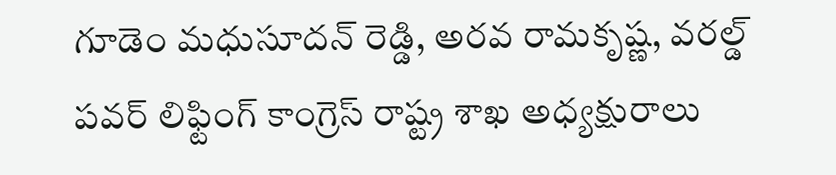గూడెం మధుసూదన్‌ రెడ్డి, అరవ రామకృష్ణ, వరల్డ్‌ పవర్‌ లిఫ్టింగ్‌ కాంగ్రెస్‌ రాష్ట్ర శాఖ అధ్యక్షురాలు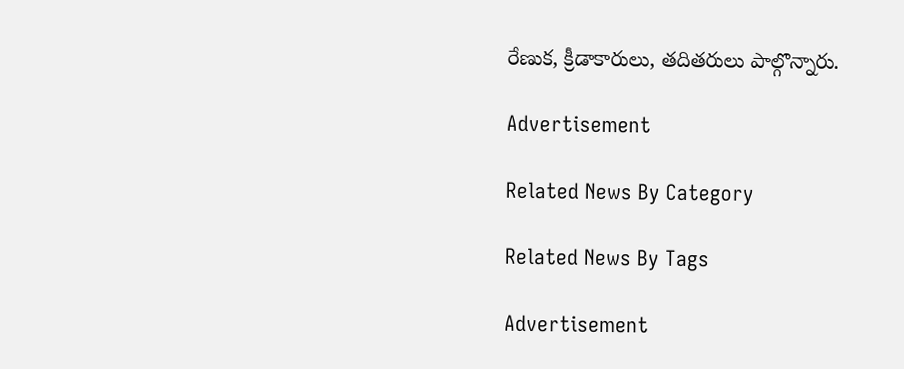రేణుక, క్రీడాకారులు, తదితరులు పాల్గొన్నారు.

Advertisement

Related News By Category

Related News By Tags

Advertisement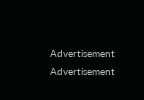Advertisement
Advertisement